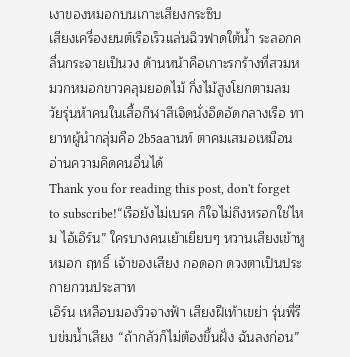เงาของหมอกบนเกาะเสียงกระซิบ
เสียงเครื่องยนต์เรือเร็วแล่นฉิวฟาดใต้น้ำ ระลอกคลื่นกระจายเป็นวง ด้านหน้าคือเกาะรกร้างที่สวมหมวกหมอกขาวคลุมยอดไม้ กิ่งไม้สูงโยกตามลม วัยรุ่นห้าคนในเสื้อกีฬาสีเจิดนั่งอึดอัดกลางเรือ ทายาทผู้นำกลุ่มคือ 2b5aaานท์ ตาคมเสมอเหมือนอ่านความคิดคนอื่นได้
Thank you for reading this post, don't forget to subscribe!“เรือยังไม่เบรค ก็ใจไม่ถึงหรอกใช่ไหม ไอ้เอิร์น” ใครบางคนเย้าเยียบๆ หวานเสียงเข้าหูหมอก ฤทธิ์ เจ้าของเสียง กอดอก ดวงตาเป็นประกายกวนประสาท
เอิร์น เหลือบมองวิวจางฟ้า เสียงฝีเท้าเขย่า รุ่นพี่รีบข่มน้ำเสียง “ถ้ากลัวก็ไม่ต้องขึ้นฝั่ง ฉันลงก่อน”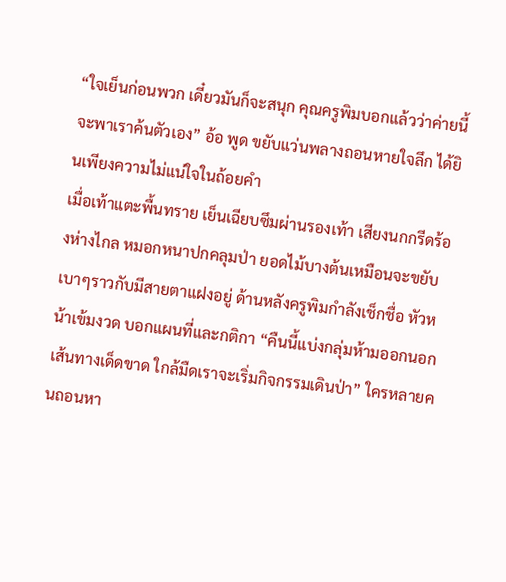“ใจเย็นก่อนพวก เดี๋ยวมันก็จะสนุก คุณครูพิมบอกแล้วว่าค่ายนี้จะพาเราค้นตัวเอง” อ้อ พูด ขยับแว่นพลางถอนหายใจลึก ได้ยินเพียงความไม่แน่ใจในถ้อยคำ
เมื่อเท้าแตะพื้นทราย เย็นเฉียบซึมผ่านรองเท้า เสียงนกกรีดร้องห่างไกล หมอกหนาปกคลุมป่า ยอดไม้บางต้นเหมือนจะขยับเบาๆราวกับมีสายตาแฝงอยู่ ด้านหลังครูพิมกำลังเช็กชื่อ หัวหน้าเข้มงวด บอกแผนที่และกติกา “คืนนี้แบ่งกลุ่มห้ามออกนอกเส้นทางเด็ดขาด ใกล้มืดเราจะเริ่มกิจกรรมเดินป่า” ใครหลายคนถอนหา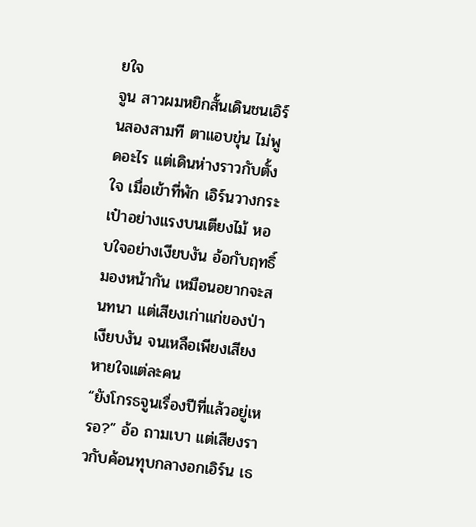ยใจ
จูน สาวผมหยิกสั้นเดินชนเอิร์นสองสามที ตาแอบขุ่น ไม่พูดอะไร แต่เดินห่างราวกับตั้งใจ เมื่อเข้าที่พัก เอิร์นวางกระเป๋าอย่างแรงบนเตียงไม้ หอบใจอย่างเงียบงัน อ้อกับฤทธิ์มองหน้ากัน เหมือนอยากจะสนทนา แต่เสียงเก่าแก่ของป่าเงียบงัน จนเหลือเพียงเสียงหายใจแต่ละคน
“ยังโกรธจูนเรื่องปีที่แล้วอยู่เหรอ?” อ้อ ถามเบา แต่เสียงราวกับค้อนทุบกลางอกเอิร์น เธ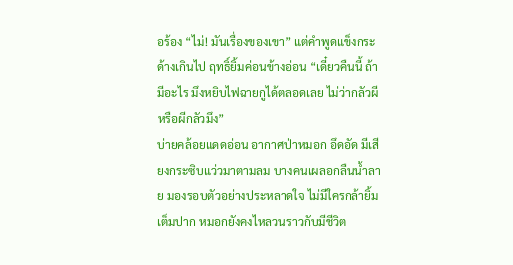อร้อง “ไม่! มันเรื่องของเขา” แต่คำพูดแข็งกระด้างเกินไป ฤทธิ์ยิ้มค่อนข้างอ่อน “เดี๋ยวคืนนี้ ถ้ามีอะไร มึงหยิบไฟฉายกูได้ตลอดเลย ไม่ว่ากลัวผีหรือผีกลัวมึง”
บ่ายคล้อยแดดอ่อน อากาศป่าหมอก อึดอัด มีเสียงกระซิบแว่วมาตามลม บางคนเผลอกลืนน้ำลาย มองรอบตัวอย่างประหลาดใจ ไม่มีใครกล้ายิ้มเต็มปาก หมอกยังคงไหลวนราวกับมีชีวิต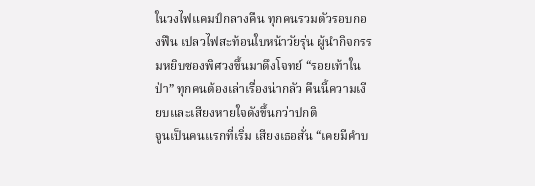ในวงไฟแคมป์กลางคืน ทุกคนรวมตัวรอบกองฟืน เปลวไฟสะท้อนใบหน้าวัยรุ่น ผู้นำกิจกรรมหยิบซองพิศวงขึ้นมาดึงโจทย์ “รอยเท้าในป่า” ทุกคนต้องเล่าเรื่องน่ากลัว คืนนี้ความเงียบและเสียงหายใจดังขึ้นกว่าปกติ
จูนเป็นคนแรกที่เริ่ม เสียงเธอสั่น “เคยมีคําบ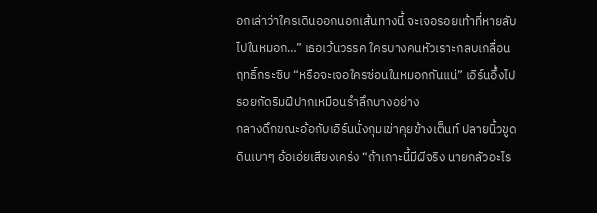อกเล่าว่าใครเดินออกนอกเส้นทางนี้ จะเจอรอยเท้าที่หายลับไปในหมอก…” เธอเว้นวรรค ใครบางคนหัวเราะกลบเกลื่อน ฤทธิ์กระซิบ “หรือจะเจอใครซ่อนในหมอกกันแน่” เอิร์นอึ้งไป รอยกัดริมฝีปากเหมือนรำลึกบางอย่าง
กลางดึกขณะอ้อกับเอิร์นนั่งกุมเข่าคุยข้างเต็นท์ ปลายนิ้วขูดดินเบาๆ อ้อเอ่ยเสียงเคร่ง “ถ้าเกาะนี้มีผีจริง นายกลัวอะไร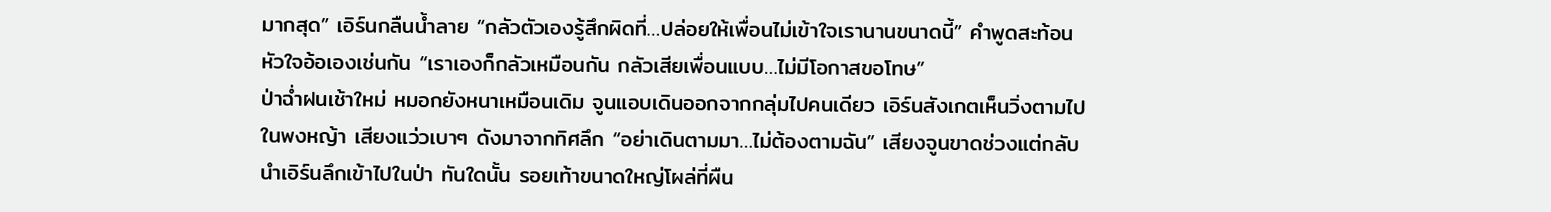มากสุด” เอิร์นกลืนน้ำลาย “กลัวตัวเองรู้สึกผิดที่…ปล่อยให้เพื่อนไม่เข้าใจเรานานขนาดนี้” คำพูดสะท้อนหัวใจอ้อเองเช่นกัน “เราเองก็กลัวเหมือนกัน กลัวเสียเพื่อนแบบ…ไม่มีโอกาสขอโทษ”
ป่าฉ่ำฝนเช้าใหม่ หมอกยังหนาเหมือนเดิม จูนแอบเดินออกจากกลุ่มไปคนเดียว เอิร์นสังเกตเห็นวิ่งตามไปในพงหญ้า เสียงแว่วเบาๆ ดังมาจากทิศลึก “อย่าเดินตามมา…ไม่ต้องตามฉัน” เสียงจูนขาดช่วงแต่กลับนำเอิร์นลึกเข้าไปในป่า ทันใดนั้น รอยเท้าขนาดใหญ่โผล่ที่ผืน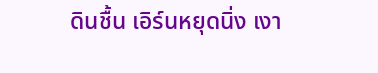ดินชื้น เอิร์นหยุดนิ่ง เงา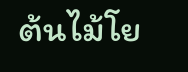ต้นไม้โย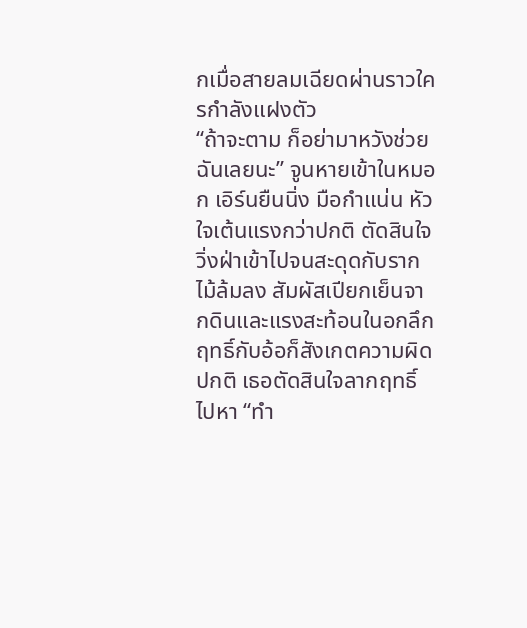กเมื่อสายลมเฉียดผ่านราวใครกำลังแฝงตัว
“ถ้าจะตาม ก็อย่ามาหวังช่วยฉันเลยนะ” จูนหายเข้าในหมอก เอิร์นยืนนิ่ง มือกำแน่น หัวใจเต้นแรงกว่าปกติ ตัดสินใจวิ่งฝ่าเข้าไปจนสะดุดกับรากไม้ล้มลง สัมผัสเปียกเย็นจากดินและแรงสะท้อนในอกลึก
ฤทธิ์กับอ้อก็สังเกตความผิดปกติ เธอตัดสินใจลากฤทธิ์ไปหา “ทำ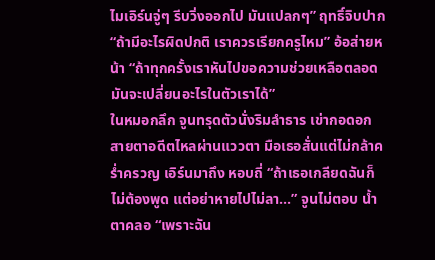ไมเอิร์นจู่ๆ รีบวิ่งออกไป มันแปลกๆ” ฤทธิ์จิบปาก “ถ้ามีอะไรผิดปกติ เราควรเรียกครูไหม” อ้อส่ายหน้า “ถ้าทุกครั้งเราหันไปขอความช่วยเหลือตลอด มันจะเปลี่ยนอะไรในตัวเราได้”
ในหมอกลึก จูนทรุดตัวนั่งริมลำธาร เข่ากอดอก สายตาอดีตไหลผ่านแววตา มือเธอสั่นแต่ไม่กล้าคร่ำครวญ เอิร์นมาถึง หอบถี่ “ถ้าเธอเกลียดฉันก็ไม่ต้องพูด แต่อย่าหายไปไม่ลา…” จูนไม่ตอบ น้ำตาคลอ “เพราะฉัน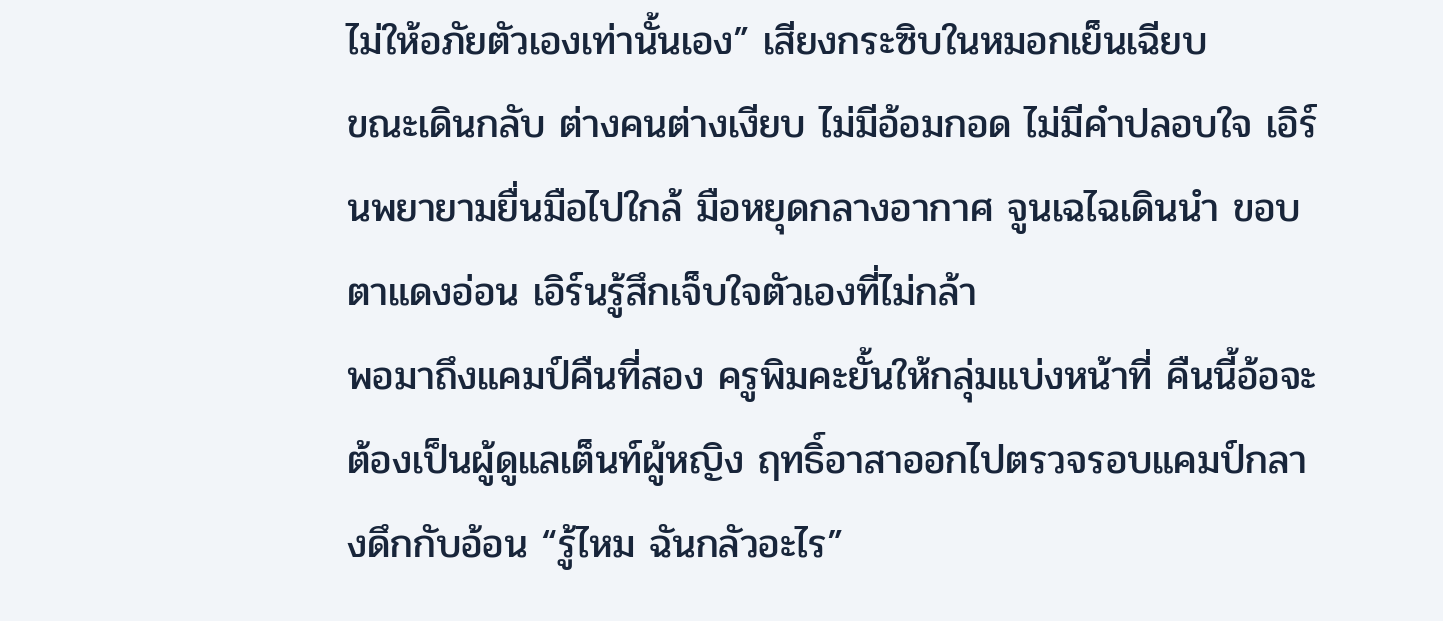ไม่ให้อภัยตัวเองเท่านั้นเอง” เสียงกระซิบในหมอกเย็นเฉียบ
ขณะเดินกลับ ต่างคนต่างเงียบ ไม่มีอ้อมกอด ไม่มีคำปลอบใจ เอิร์นพยายามยื่นมือไปใกล้ มือหยุดกลางอากาศ จูนเฉไฉเดินนำ ขอบตาแดงอ่อน เอิร์นรู้สึกเจ็บใจตัวเองที่ไม่กล้า
พอมาถึงแคมป์คืนที่สอง ครูพิมคะยั้นให้กลุ่มแบ่งหน้าที่ คืนนี้อ้อจะต้องเป็นผู้ดูแลเต็นท์ผู้หญิง ฤทธิ์อาสาออกไปตรวจรอบแคมป์กลางดึกกับอ้อน “รู้ไหม ฉันกลัวอะไร”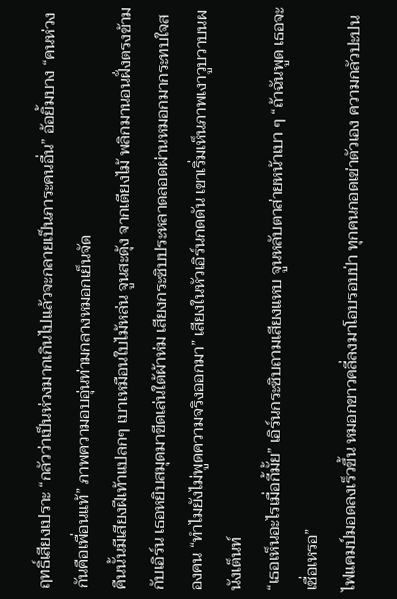ฤทธิ์เสียงเปราะ “กลัวว่าเป็นห่วงมากเกินไปแล้วจะกลายเป็นภาระคนอื่น” อ้อยิ้มบาง “คนห่วงกันคือเพื่อนแท้” ภาพความอบอุ่นท่ามกลางหมอกเย็นจัด
คืนนั้นมีเสียงฝีเท้าแปลกๆ เบาเหมือนใบไม้หล่น จูนสะดุ้ง จากเตียงไม้ พลิกมานอนฝั่งตรงข้ามกับเอิร์น เธอหยิบสมุดมาขีดเล่นใต้ผ้าห่ม เสียงกระซิบประหลาดลอดผ่านหมอกมากระทบใจสองคน “ทำไมยังไม่พูดความจริงออกมา” เสียงในหัวเอิร์นกดดัน เขาเริ่มเห็นภาพเงาวูบวาบนผนังเต็นท์
“เธอเห็นอะไรเมื่อกี้มั้ย” เอิร์นกระซิบถามเสียงแหบ จูนหลับตาส่ายหน้าเบา ๆ “ถ้าฉันพูด เธอจะเชื่อเหรอ”
ไฟแคมป์มอดลงเร็วขึ้น หมอกขาวคลี่ลงมาโอบรอบป่า ทุกคนกอดเข่าตัวเอง ความกลัวปะปน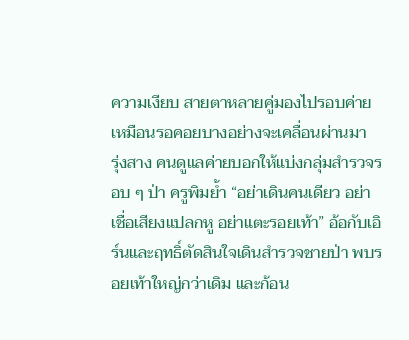ความเงียบ สายตาหลายคู่มองไปรอบค่าย เหมือนรอคอยบางอย่างจะเคลื่อนผ่านมา
รุ่งสาง คนดูแลค่ายบอกให้แบ่งกลุ่มสำรวจรอบ ๆ ป่า ครูพิมย้ำ “อย่าเดินคนเดียว อย่าเชื่อเสียงแปลกหู อย่าแตะรอยเท้า” อ้อกับเอิร์นและฤทธิ์ตัดสินใจเดินสำรวจชายป่า พบรอยเท้าใหญ่กว่าเดิม และก้อน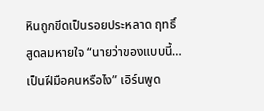หินถูกขีดเป็นรอยประหลาด ฤทธิ์สูดลมหายใจ “นายว่าของแบบนี้…เป็นฝีมือคนหรือไง” เอิร์นพูด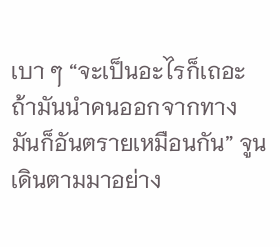เบา ๆ “จะเป็นอะไรก็เถอะ ถ้ามันนำคนออกจากทาง มันก็อันตรายเหมือนกัน” จูนเดินตามมาอย่าง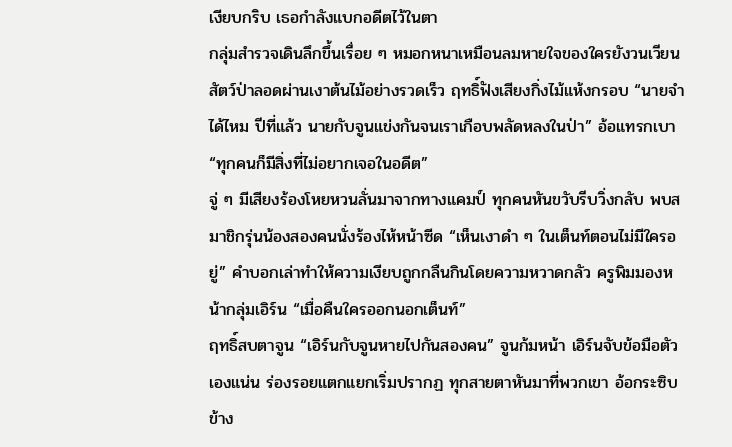เงียบกริบ เธอกำลังแบกอดีตไว้ในตา
กลุ่มสำรวจเดินลึกขึ้นเรื่อย ๆ หมอกหนาเหมือนลมหายใจของใครยังวนเวียน สัตว์ป่าลอดผ่านเงาต้นไม้อย่างรวดเร็ว ฤทธิ์ฟังเสียงกิ่งไม้แห้งกรอบ “นายจำได้ไหม ปีที่แล้ว นายกับจูนแข่งกันจนเราเกือบพลัดหลงในป่า” อ้อแทรกเบา “ทุกคนก็มีสิ่งที่ไม่อยากเจอในอดีต”
จู่ ๆ มีเสียงร้องโหยหวนลั่นมาจากทางแคมป์ ทุกคนหันขวับรีบวิ่งกลับ พบสมาชิกรุ่นน้องสองคนนั่งร้องไห้หน้าซีด “เห็นเงาดำ ๆ ในเต็นท์ตอนไม่มีใครอยู่” คำบอกเล่าทำให้ความเงียบถูกกลืนกินโดยความหวาดกลัว ครูพิมมองหน้ากลุ่มเอิร์น “เมื่อคืนใครออกนอกเต็นท์”
ฤทธิ์สบตาจูน “เอิร์นกับจูนหายไปกันสองคน” จูนก้มหน้า เอิร์นจับข้อมือตัวเองแน่น ร่องรอยแตกแยกเริ่มปรากฏ ทุกสายตาหันมาที่พวกเขา อ้อกระซิบข้าง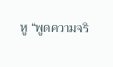หู “พูดความจริ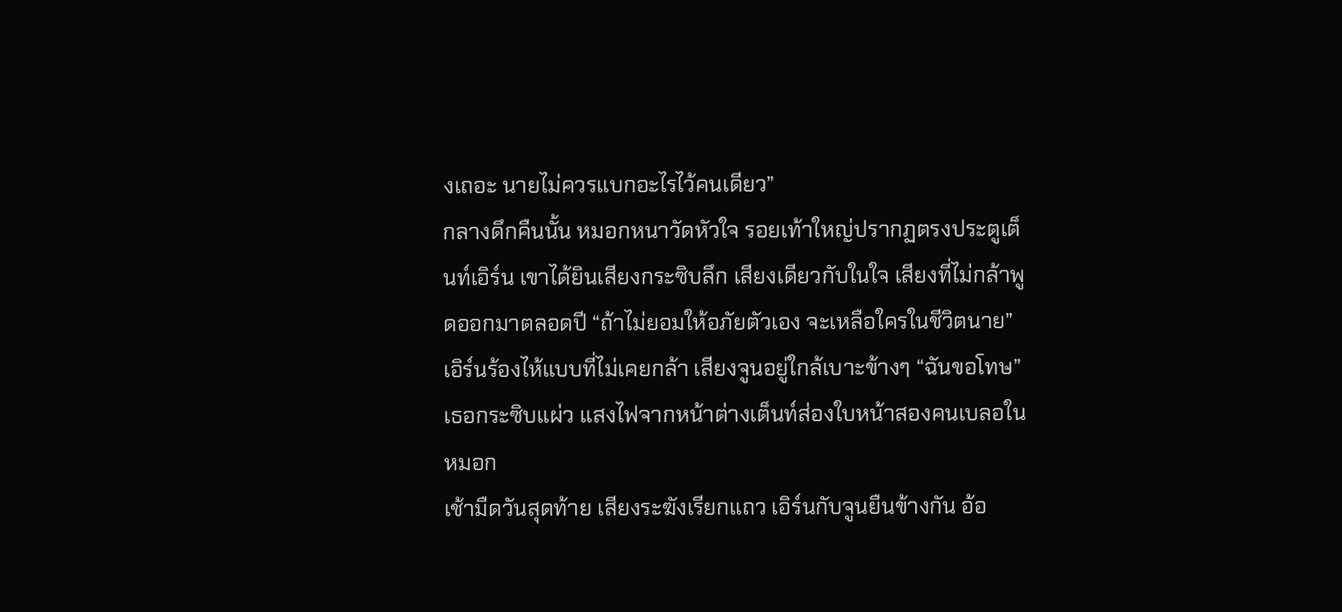งเถอะ นายไม่ควรแบกอะไรไว้คนเดียว”
กลางดึกคืนนั้น หมอกหนาวัดหัวใจ รอยเท้าใหญ่ปรากฏตรงประตูเต็นท์เอิร์น เขาได้ยินเสียงกระซิบลึก เสียงเดียวกับในใจ เสียงที่ไม่กล้าพูดออกมาตลอดปี “ถ้าไม่ยอมให้อภัยตัวเอง จะเหลือใครในชีวิตนาย” เอิร์นร้องไห้แบบที่ไม่เคยกล้า เสียงจูนอยู่ใกล้เบาะข้างๆ “ฉันขอโทษ” เธอกระซิบแผ่ว แสงไฟจากหน้าต่างเต็นท์ส่องใบหน้าสองคนเบลอในหมอก
เช้ามืดวันสุดท้าย เสียงระฆังเรียกแถว เอิร์นกับจูนยืนข้างกัน อ้อ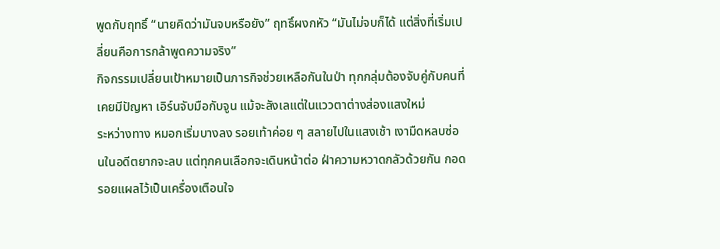พูดกับฤทธิ์ “นายคิดว่ามันจบหรือยัง” ฤทธิ์ผงกหัว “มันไม่จบก็ได้ แต่สิ่งที่เริ่มเปลี่ยนคือการกล้าพูดความจริง”
กิจกรรมเปลี่ยนเป้าหมายเป็นภารกิจช่วยเหลือกันในป่า ทุกกลุ่มต้องจับคู่กับคนที่เคยมีปัญหา เอิร์นจับมือกับจูน แม้จะลังเลแต่ในแววตาต่างส่องแสงใหม่
ระหว่างทาง หมอกเริ่มบางลง รอยเท้าค่อย ๆ สลายไปในแสงเช้า เงามืดหลบซ่อนในอดีตยากจะลบ แต่ทุกคนเลือกจะเดินหน้าต่อ ฝ่าความหวาดกลัวด้วยกัน กอดรอยแผลไว้เป็นเครื่องเตือนใจ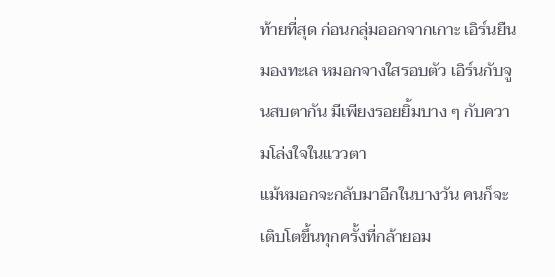ท้ายที่สุด ก่อนกลุ่มออกจากเกาะ เอิร์นยืนมองทะเล หมอกจางใสรอบตัว เอิร์นกับจูนสบตากัน มีเพียงรอยยิ้มบาง ๆ กับความโล่งใจในแววตา
แม้หมอกจะกลับมาอีกในบางวัน คนก็จะเติบโตขึ้นทุกครั้งที่กล้ายอม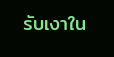รับเงาใน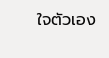ใจตัวเอง